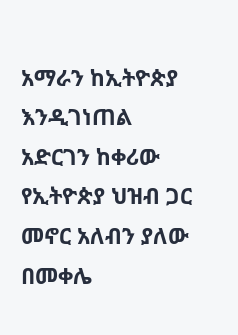አማራን ከኢትዮጵያ እንዲገነጠል አድርገን ከቀሪው የኢትዮጵያ ህዝብ ጋር መኖር አለብን ያለው በመቀሌ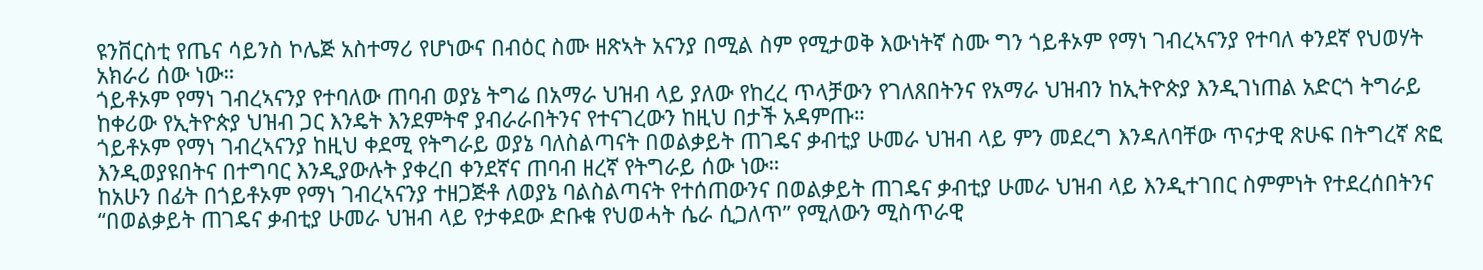ዩንቨርስቲ የጤና ሳይንስ ኮሌጅ አስተማሪ የሆነውና በብዕር ስሙ ዘጽኣት አናንያ በሚል ስም የሚታወቅ እውነትኛ ስሙ ግን ጎይቶኦም የማነ ገብረኣናንያ የተባለ ቀንደኛ የህወሃት አክራሪ ሰው ነው።
ጎይቶኦም የማነ ገብረኣናንያ የተባለው ጠባብ ወያኔ ትግሬ በአማራ ህዝብ ላይ ያለው የከረረ ጥላቻውን የገለጸበትንና የአማራ ህዝብን ከኢትዮጵያ እንዲገነጠል አድርጎ ትግራይ ከቀሪው የኢትዮጵያ ህዝብ ጋር እንዴት እንደምትኖ ያብራራበትንና የተናገረውን ከዚህ በታች አዳምጡ።
ጎይቶኦም የማነ ገብረኣናንያ ከዚህ ቀደሚ የትግራይ ወያኔ ባለስልጣናት በወልቃይት ጠገዴና ቃብቲያ ሁመራ ህዝብ ላይ ምን መደረግ እንዳለባቸው ጥናታዊ ጽሁፍ በትግረኛ ጽፎ እንዲወያዩበትና በተግባር እንዲያውሉት ያቀረበ ቀንደኛና ጠባብ ዘረኛ የትግራይ ሰው ነው።
ከአሁን በፊት በጎይቶኦም የማነ ገብረኣናንያ ተዘጋጅቶ ለወያኔ ባልስልጣናት የተሰጠውንና በወልቃይት ጠገዴና ቃብቲያ ሁመራ ህዝብ ላይ እንዲተገበር ስምምነት የተደረሰበትንና “በወልቃይት ጠገዴና ቃብቲያ ሁመራ ህዝብ ላይ የታቀደው ድቡቁ የህወሓት ሴራ ሲጋለጥ” የሚለውን ሚስጥራዊ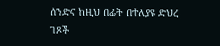ሰንድና ከዚህ በፊት በተለያዩ ድህረ ገጾች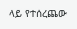ላይ የተሰረጨው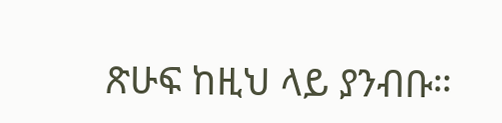ጽሁፍ ከዚህ ላይ ያንብቡ።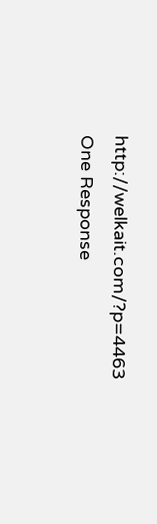http://welkait.com/?p=4463
One Response